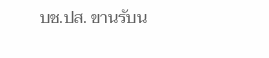บช.ปส. ขานรับน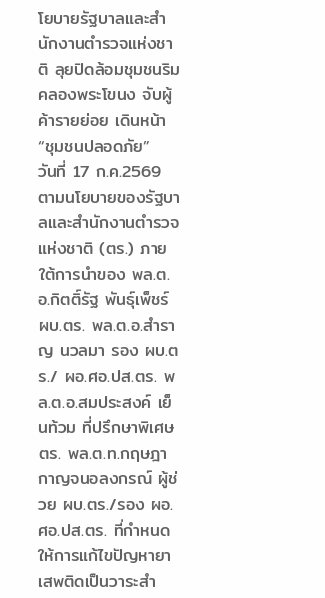โยบายรัฐบาลและสำนักงานตำรวจแห่งชาติ ลุยปิดล้อมชุมชนริมคลองพระโขนง จับผู้ค้ารายย่อย เดินหน้า “ชุมชนปลอดภัย”
วันที่ 17 ก.ค.2569 ตามนโยบายของรัฐบาลและสำนักงานตำรวจแห่งชาติ (ตร.) ภายใต้การนำของ พล.ต.อ.กิตติ์รัฐ พันธุ์เพ็ชร์ ผบ.ตร. พล.ต.อ.สำราญ นวลมา รอง ผบ.ตร./ ผอ.ศอ.ปส.ตร. พล.ต.อ.สมประสงค์ เย็นท้วม ที่ปรึกษาพิเศษ ตร. พล.ต.ท.กฤษฎา กาญจนอลงกรณ์ ผู้ช่วย ผบ.ตร./รอง ผอ.ศอ.ปส.ตร. ที่กำหนดให้การแก้ไขปัญหายาเสพติดเป็นวาระสำ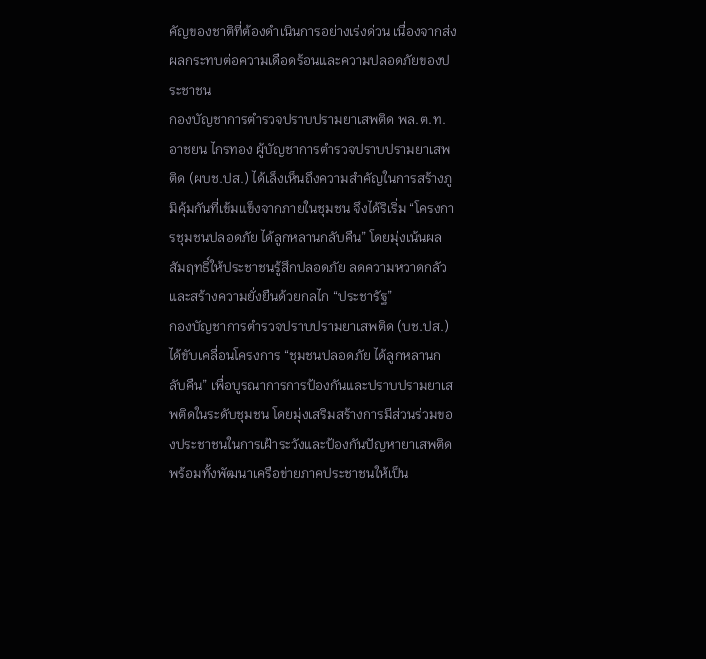คัญของชาติที่ต้องดำเนินการอย่างเร่งด่วน เนื่องจากส่งผลกระทบต่อความเดือดร้อนและความปลอดภัยของประชาชน
กองบัญชาการตำรวจปราบปรามยาเสพติด พล.ต.ท.อาชยน ไกรทอง ผู้บัญชาการตำรวจปราบปรามยาเสพติด (ผบช.ปส.) ได้เล็งเห็นถึงความสำคัญในการสร้างภูมิคุ้มกันที่เข้มแข็งจากภายในชุมชน จึงได้ริเริ่ม “โครงการชุมชนปลอดภัย ได้ลูกหลานกลับคืน” โดยมุ่งเน้นผลสัมฤทธิ์ให้ประชาชนรู้สึกปลอดภัย ลดความหวาดกลัว และสร้างความยั่งยืนด้วยกลไก “ประชารัฐ”
กองบัญชาการตำรวจปราบปรามยาเสพติด (บช.ปส.) ได้ขับเคลื่อนโครงการ “ชุมชนปลอดภัย ได้ลูกหลานกลับคืน” เพื่อบูรณาการการป้องกันและปราบปรามยาเสพติดในระดับชุมชน โดยมุ่งเสริมสร้างการมีส่วนร่วมของประชาชนในการเฝ้าระวังและป้องกันปัญหายาเสพติด
พร้อมทั้งพัฒนาเครือข่ายภาคประชาชนให้เป็น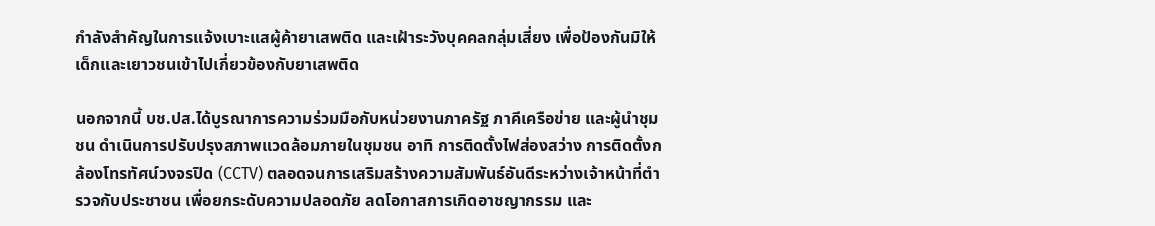กำลังสำคัญในการแจ้งเบาะแสผู้ค้ายาเสพติด และเฝ้าระวังบุคคลกลุ่มเสี่ยง เพื่อป้องกันมิให้เด็กและเยาวชนเข้าไปเกี่ยวข้องกับยาเสพติด

นอกจากนี้ บช.ปส.ได้บูรณาการความร่วมมือกับหน่วยงานภาครัฐ ภาคีเครือข่าย และผู้นำชุมชน ดำเนินการปรับปรุงสภาพแวดล้อมภายในชุมชน อาทิ การติดตั้งไฟส่องสว่าง การติดตั้งกล้องโทรทัศน์วงจรปิด (CCTV) ตลอดจนการเสริมสร้างความสัมพันธ์อันดีระหว่างเจ้าหน้าที่ตำรวจกับประชาชน เพื่อยกระดับความปลอดภัย ลดโอกาสการเกิดอาชญากรรม และ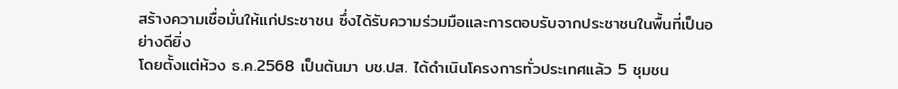สร้างความเชื่อมั่นให้แก่ประชาชน ซึ่งได้รับความร่วมมือและการตอบรับจากประชาชนในพื้นที่เป็นอย่างดียิ่ง
โดยตั้งแต่ห้วง ธ.ค.2568 เป็นต้นมา บช.ปส. ได้ดำเนินโครงการทั่วประเทศแล้ว 5 ชุมชน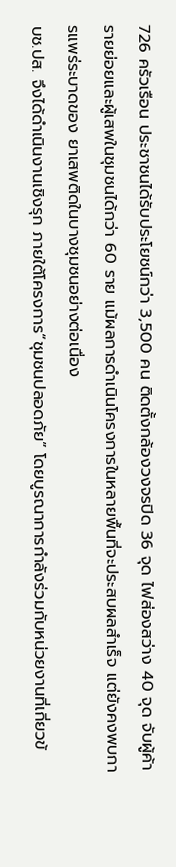726 ครัวเรือน ประชาชนได้รับประโยชน์กว่า 3,500 คน ติดตั้งกล้องวงจรปิด 36 จุด ไฟส่องสว่าง 40 จุด จับผู้ค้ารายย่อยและผู้เสพในชุมชนได้กว่า 60 ราย แม้ผลการดำเนินโครงการในหลายพื้นที่จะประสบผลสำเร็จ แต่ยังคงพบการแพร่ระบาดของ ยาเสพติดในบางชุมชนอย่างต่อเนื่อง
บช.ปส. จึงได้ดำเนินงานเชิงรุก ภายใต้โครงการ“ชุมชนปลอดภัย” โดยบูรณาการกำลังร่วมกับหน่วยงานที่เกี่ยวข้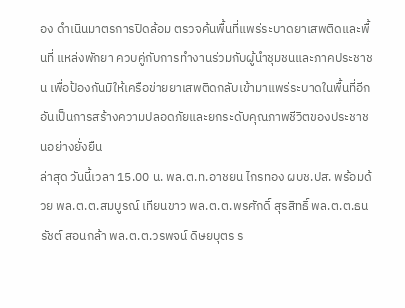อง ดำเนินมาตรการปิดล้อม ตรวจค้นพื้นที่แพร่ระบาดยาเสพติดและพื้นที่ แหล่งพักยา ควบคู่กับการทำงานร่วมกับผู้นำชุมชนและภาคประชาชน เพื่อป้องกันมิให้เครือข่ายยาเสพติดกลับเข้ามาแพร่ระบาดในพื้นที่อีก อันเป็นการสร้างความปลอดภัยและยกระดับคุณภาพชีวิตของประชาชนอย่างยั่งยืน
ล่าสุด วันนี้เวลา 15.00 น. พล.ต.ท.อาชยน ไกรทอง ผบช.ปส. พร้อมด้วย พล.ต.ต.สมบูรณ์ เทียนขาว พล.ต.ต.พรศักดิ์ สุรสิทธิ์ พล.ต.ต.ธนรัชต์ สอนกล้า พล.ต.ต.วรพจน์ ดิษยบุตร ร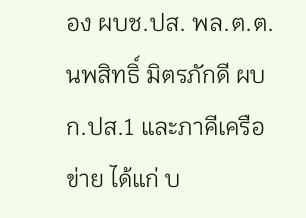อง ผบช.ปส. พล.ต.ต.นพสิทธิ์ มิตรภักดี ผบก.ปส.1 และภาคีเครือข่าย ได้แก่ บ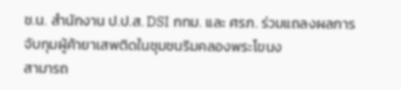ช.น. สำนักงาน ป.ป.ส. DSI กทม. และ ศรภ. ร่วมแถลงผลการจับกุมผู้ค้ายาเสพติดในชุมชนริมคลองพระโขนง
สามารถ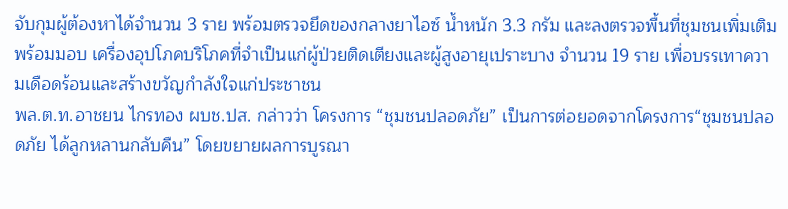จับกุมผู้ต้องหาได้จำนวน 3 ราย พร้อมตรวจยึดของกลางยาไอซ์ น้ำหนัก 3.3 กรัม และลงตรวจพื้นที่ชุมชนเพิ่มเติม พร้อมมอบ เครื่องอุปโภคบริโภคที่จำเป็นแก่ผู้ป่วยติดเตียงและผู้สูงอายุเปราะบาง จำนวน 19 ราย เพื่อบรรเทาความเดือดร้อนและสร้างขวัญกำลังใจแก่ประชาชน
พล.ต.ท.อาชยน ไกรทอง ผบช.ปส. กล่าวว่า โครงการ “ชุมชนปลอดภัย” เป็นการต่อยอดจากโครงการ“ชุมชนปลอดภัย ได้ลูกหลานกลับคืน” โดยขยายผลการบูรณา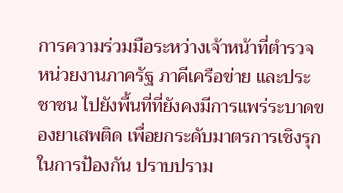การความร่วมมือระหว่างเจ้าหน้าที่ตำรวจ หน่วยงานภาครัฐ ภาคีเครือข่าย และประชาชน ไปยังพื้นที่ที่ยังคงมีการแพร่ระบาดของยาเสพติด เพื่อยกระดับมาตรการเชิงรุกในการป้องกัน ปราบปราม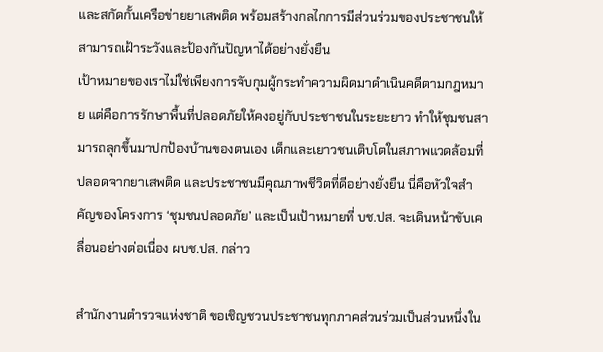และสกัดกั้นเครือข่ายยาเสพติด พร้อมสร้างกลไกการมีส่วนร่วมของประชาชนให้สามารถเฝ้าระวังและป้องกันปัญหาได้อย่างยั่งยืน
เป้าหมายของเราไม่ใช่เพียงการจับกุมผู้กระทำความผิดมาดำเนินคดีตามกฎหมาย แต่คือการรักษาพื้นที่ปลอดภัยให้คงอยู่กับประชาชนในระยะยาว ทำให้ชุมชนสามารถลุกขึ้นมาปกป้องบ้านของตนเอง เด็กและเยาวชนเติบโตในสภาพแวดล้อมที่ปลอดจากยาเสพติด และประชาชนมีคุณภาพชีวิตที่ดีอย่างยั่งยืน นี่คือหัวใจสำคัญของโครงการ ‘ชุมชนปลอดภัย’ และเป็นเป้าหมายที่ บช.ปส. จะเดินหน้าขับเคลื่อนอย่างต่อเนื่อง ผบช.ปส. กล่าว

สำนักงานตำรวจแห่งชาติ ขอเชิญชวนประชาชนทุกภาคส่วนร่วมเป็นส่วนหนึ่งใน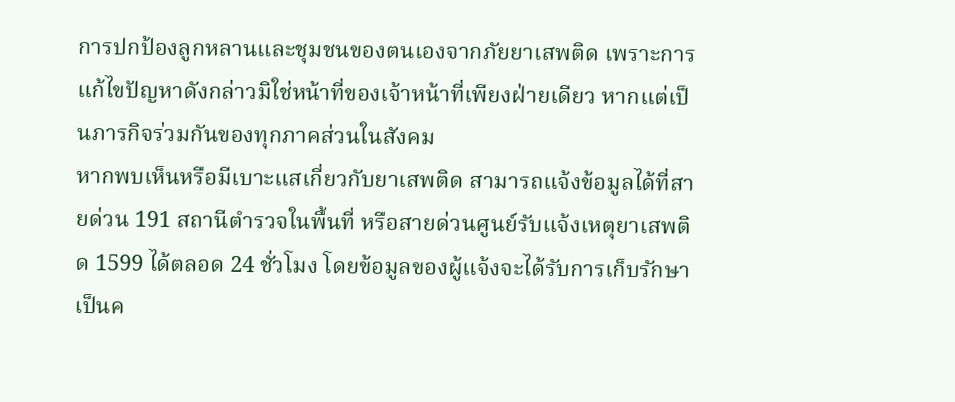การปกป้องลูกหลานและชุมชนของตนเองจากภัยยาเสพติด เพราะการแก้ไขปัญหาดังกล่าวมิใช่หน้าที่ของเจ้าหน้าที่เพียงฝ่ายเดียว หากแต่เป็นภารกิจร่วมกันของทุกภาคส่วนในสังคม
หากพบเห็นหรือมีเบาะแสเกี่ยวกับยาเสพติด สามารถแจ้งข้อมูลได้ที่สายด่วน 191 สถานีตำรวจในพื้นที่ หรือสายด่วนศูนย์รับแจ้งเหตุยาเสพติด 1599 ได้ตลอด 24 ชั่วโมง โดยข้อมูลของผู้แจ้งจะได้รับการเก็บรักษาเป็นค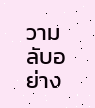วามลับอย่าง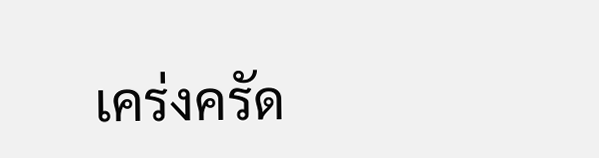เคร่งครัด